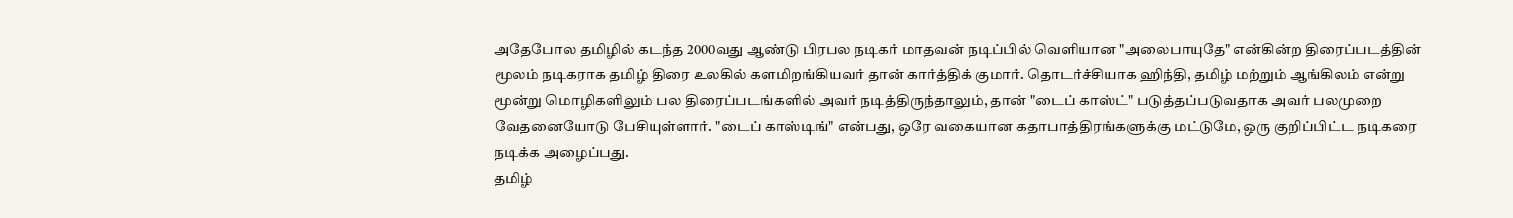அதேபோல தமிழில் கடந்த 2000வது ஆண்டு பிரபல நடிகர் மாதவன் நடிப்பில் வெளியான "அலைபாயுதே" என்கின்ற திரைப்படத்தின் மூலம் நடிகராக தமிழ் திரை உலகில் களமிறங்கியவர் தான் கார்த்திக் குமார். தொடர்ச்சியாக ஹிந்தி, தமிழ் மற்றும் ஆங்கிலம் என்று மூன்று மொழிகளிலும் பல திரைப்படங்களில் அவர் நடித்திருந்தாலும், தான் "டைப் காஸ்ட்" படுத்தப்படுவதாக அவர் பலமுறை வேதனையோடு பேசியுள்ளார். "டைப் காஸ்டிங்" என்பது, ஒரே வகையான கதாபாத்திரங்களுக்கு மட்டுமே, ஒரு குறிப்பிட்ட நடிகரை நடிக்க அழைப்பது.
தமிழ்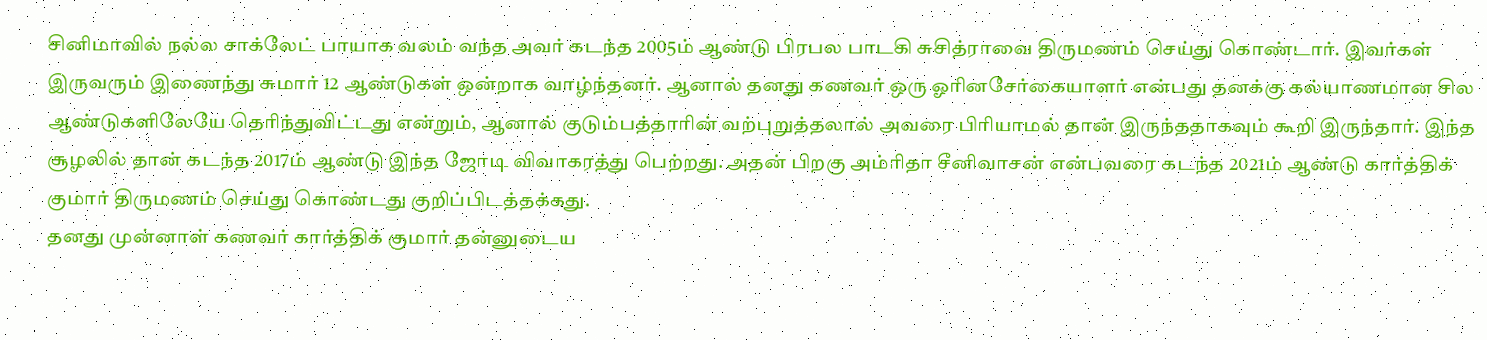சினிமாவில் நல்ல சாக்லேட் பாயாக வலம் வந்த அவர் கடந்த 2005ம் ஆண்டு பிரபல பாடகி சுசித்ராவை திருமணம் செய்து கொண்டார். இவர்கள் இருவரும் இணைந்து சுமார் 12 ஆண்டுகள் ஒன்றாக வாழ்ந்தனர். ஆனால் தனது கணவர் ஒரு ஓரினசேர்கையாளர் என்பது தனக்கு கல்யாணமான சில ஆண்டுகளிலேயே தெரிந்துவிட்டது என்றும், ஆனால் குடும்பத்தாரின் வற்புறுத்தலால் அவரை பிரியாமல் தான் இருந்ததாகவும் கூறி இருந்தார். இந்த சூழலில் தான் கடந்த 2017ம் ஆண்டு இந்த ஜோடி விவாகரத்து பெற்றது. அதன் பிறகு அம்ரிதா சீனிவாசன் என்பவரை கடந்த 2021ம் ஆண்டு கார்த்திக் குமார் திருமணம் செய்து கொண்டது குறிப்பிடத்தக்கது.
தனது முன்னாள் கணவர் கார்த்திக் குமார் தன்னுடைய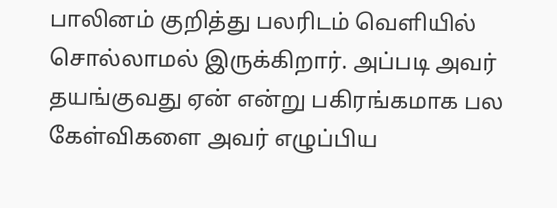பாலினம் குறித்து பலரிடம் வெளியில் சொல்லாமல் இருக்கிறார். அப்படி அவர் தயங்குவது ஏன் என்று பகிரங்கமாக பல கேள்விகளை அவர் எழுப்பிய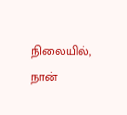நிலையில், நான்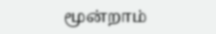மூன்றாம்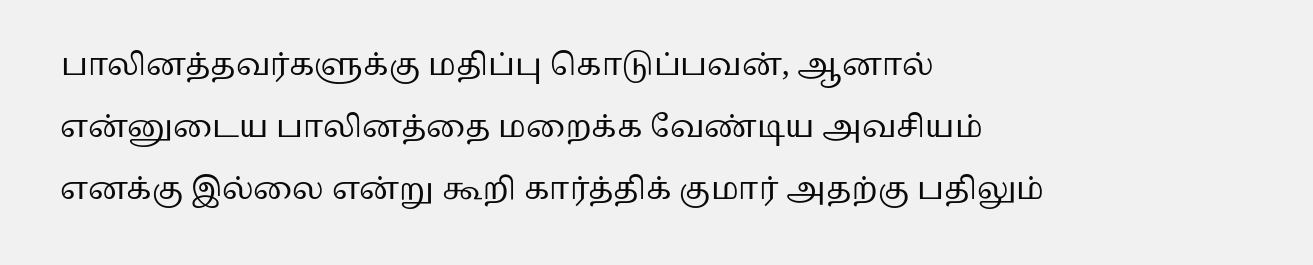பாலினத்தவர்களுக்கு மதிப்பு கொடுப்பவன், ஆனால் என்னுடைய பாலினத்தை மறைக்க வேண்டிய அவசியம் எனக்கு இல்லை என்று கூறி கார்த்திக் குமார் அதற்கு பதிலும்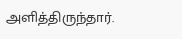அளித்திருந்தார்.